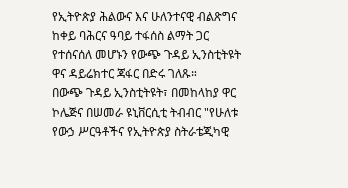የኢትዮጵያ ሕልውና እና ሁለንተናዊ ብልጽግና ከቀይ ባሕርና ዓባይ ተፋሰስ ልማት ጋር የተሰናሰለ መሆኑን የውጭ ጉዳይ ኢንስቲትዩት ዋና ዳይሬክተር ጃፋር በድሩ ገለጹ።
በውጭ ጉዳይ ኢንስቲትዩት፣ በመከላከያ ዋር ኮሌጅና በሠመራ ዩኒቨርሲቲ ትብብር "የሁለቱ የውኃ ሥርዓቶችና የኢትዮጵያ ስትራቴጂካዊ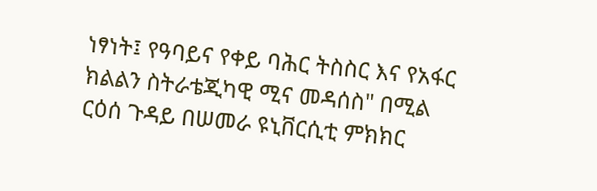ነፃነት፤ የዓባይና የቀይ ባሕር ትስስር እና የአፋር ክልልን ስትራቴጂካዊ ሚና መዳሰስ" በሚል ርዕሰ ጉዳይ በሠመራ ዩኒቨርሲቲ ምክክር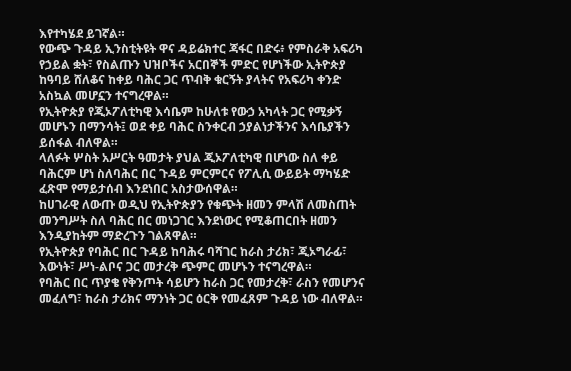እየተካሄደ ይገኛል።
የውጭ ጉዳይ ኢንስቲትዩት ዋና ዳይሬክተር ጃፋር በድሩ፥ የምስራቅ አፍሪካ የኃይል ቋት፣ የስልጡን ህዝቦችና አርበኞች ምድር የሆነችው ኢትዮጵያ ከዓባይ ሸለቆና ከቀይ ባሕር ጋር ጥብቅ ቁርኝት ያላትና የአፍሪካ ቀንድ አስኳል መሆኗን ተናግረዋል።
የኢትዮጵያ የጂኦፖለቲካዊ እሳቤም ከሁለቱ የውኃ አካላት ጋር የሚቃኝ መሆኑን በማንሳት፤ ወደ ቀይ ባሕር ስንቀርብ ኃያልነታችንና እሳቤያችን ይሰፋል ብለዋል።
ላለፉት ሦስት አሥርት ዓመታት ያህል ጂኦፖለቲካዊ በሆነው ስለ ቀይ ባሕርም ሆነ ስለባሕር በር ጉዳይ ምርምርና የፖሊሲ ውይይት ማካሄድ ፈጽሞ የማይታሰብ እንደነበር አስታውሰዋል።
ከሀገራዊ ለውጡ ወዲህ የኢትዮጵያን የቁጭት ዘመን ምላሽ ለመስጠት መንግሥት ስለ ባሕር በር መነጋገር እንደነውር የሚቆጠርበት ዘመን እንዲያከትም ማድረጉን ገልጸዋል።
የኢትዮጵያ የባሕር በር ጉዳይ ከባሕሩ ባሻገር ከራስ ታሪክ፣ ጂኦግራፊ፣ እውነት፣ ሥነ-ልቦና ጋር መታረቅ ጭምር መሆኑን ተናግረዋል።
የባሕር በር ጥያቄ የቅንጦት ሳይሆን ከራስ ጋር የመታረቅ፣ ራስን የመሆንና መፈለግ፣ ከራስ ታሪክና ማንነት ጋር ዕርቅ የመፈጸም ጉዳይ ነው ብለዋል።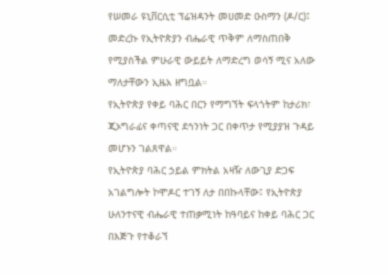የሠመራ ዩኒቨርሲቲ ፕሬዝዳንት መሀመድ ዑስማን (ዶ/ር)፤ መድረኩ የኢትዮጵያን ብሔራዊ ጥቅም ለማስጠበቅ የሚያስችል ምሁራዊ ውይይት ለማድረግ ወሳኝ ሚና አለው ማለታቸውን ኢዜአ ዘግቧል።
የኢትዮጵያ የቀይ ባሕር በርን የማግኘት ፍላጎትም ከታሪክ፣ ጂኦግራፊና ቀጣናዊ ደኅንነት ጋር በቀጥታ የሚያያዝ ጉዳይ መሆኑን ገልጸዋል።
የኢትዮጵያ ባሕር ኃይል ምክትል አዛዥ ለውጊያ ድጋፍ አገልግሎት ኮሞዶር ተገኝ ለታ በበኩላቸው፤ የኢትዮጵያ ሁለንተናዊ ብሔራዊ ተጠቃሚነት ከዓባይና ከቀይ ባሕር ጋር በእጅጉ የተቆራኘ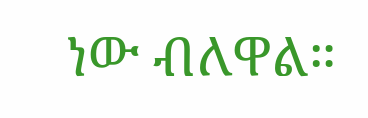ነው ብለዋል።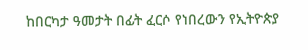ከበርካታ ዓመታት በፊት ፈርሶ የነበረውን የኢትዮጵያ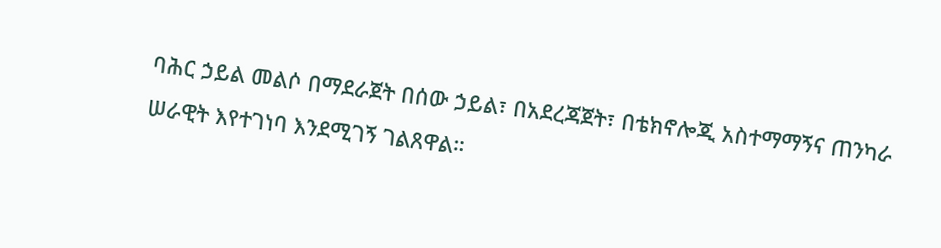ባሕር ኃይል መልሶ በማደራጀት በሰው ኃይል፣ በአደረጃጀት፣ በቴክኖሎጂ አስተማማኝና ጠንካራ ሠራዊት እየተገነባ እንደሚገኝ ገልጸዋል።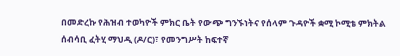በመድረኩ የሕዝብ ተወካዮች ምክር ቤት የውጭ ግንኙነትና የሰላም ጉዳዮች ቋሚ ኮሚቴ ምክትል ሰብሳቢ ፈትሂ ማህዲ (ዶ/ር)፣ የመንግሥት ከፍተኛ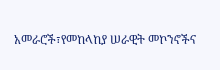አመራሮች፣የመከላከያ ሠራዊት መኮንኖችና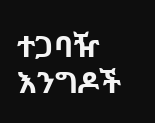ተጋባዥ እንግዶች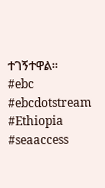ተገኝተዋል።
#ebc #ebcdotstream #Ethiopia #seaaccess